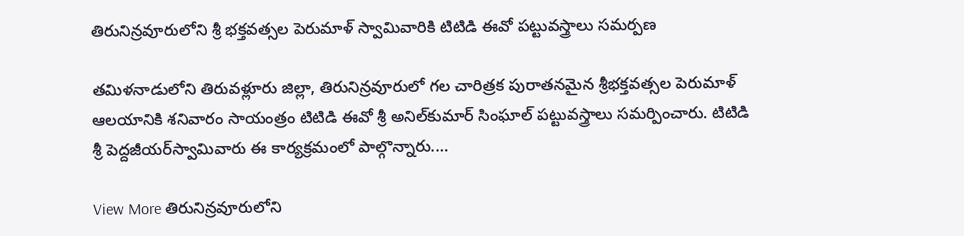తిరునిన్రవూరులోని శ్రీ భక్తవత్సల పెరుమాళ్‌ స్వామివారికి టిటిడి ఈవో పట్టువస్త్రాలు సమర్పణ

తమిళనాడులోని తిరువళ్లూరు జిల్లా, తిరునిన్రవూరులో గల చారిత్రక పురాతనమైన శ్రీభక్తవత్సల పెరుమాళ్‌ ఆలయానికి శనివారం సాయంత్రం టిటిడి ఈవో శ్రీ అనిల్‌కుమార్‌ సింఘాల్‌ పట్టువస్త్రాలు సమర్పించారు. టిటిడి శ్రీ పెద్దజీయర్‌స్వామివారు ఈ కార్యక్రమంలో పాల్గొన్నారు.…

View More తిరునిన్రవూరులోని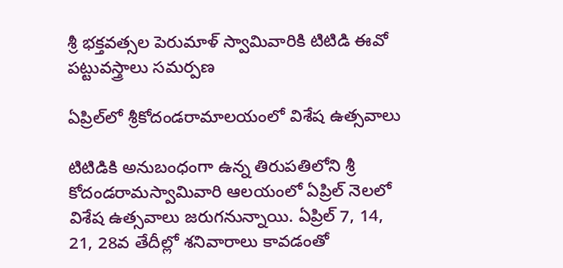శ్రీ భక్తవత్సల పెరుమాళ్‌ స్వామివారికి టిటిడి ఈవో పట్టువస్త్రాలు సమర్పణ

ఏప్రిల్‌లో శ్రీకోదండరామాలయంలో విశేష ఉత్సవాలు

టిటిడికి అనుబంధంగా ఉన్న తిరుపతిలోని శ్రీ కోదండరామస్వామివారి ఆలయంలో ఏప్రిల్‌ నెలలో విశేష ఉత్సవాలు జరుగనున్నాయి. ఏప్రిల్‌ 7, 14, 21, 28వ తేదీల్లో శనివారాలు కావడంతో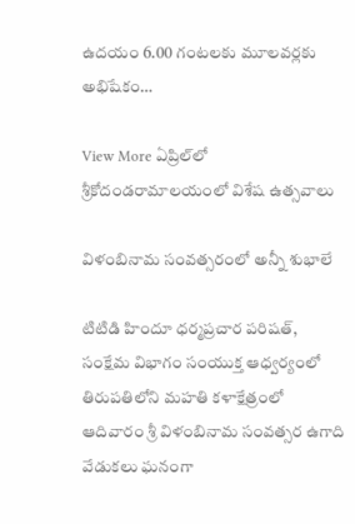ఉదయం 6.00 గంటలకు మూలవర్లకు అభిషేకం…

View More ఏప్రిల్‌లో శ్రీకోదండరామాలయంలో విశేష ఉత్సవాలు

విళంబినామ సంవత్సరంలో అన్నీ శుభాలే

టిటిడి హిందూ ధర్మప్రచార పరిషత్‌, సంక్షేమ విభాగం సంయుక్త ఆధ్వర్యంలో తిరుపతిలోని మహతి కళాక్షేత్రంలో ఆదివారం శ్రీ విళంబినామ సంవత్సర ఉగాది వేడుకలు ఘనంగా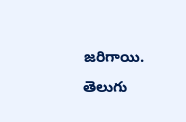జరిగాయి. తెలుగు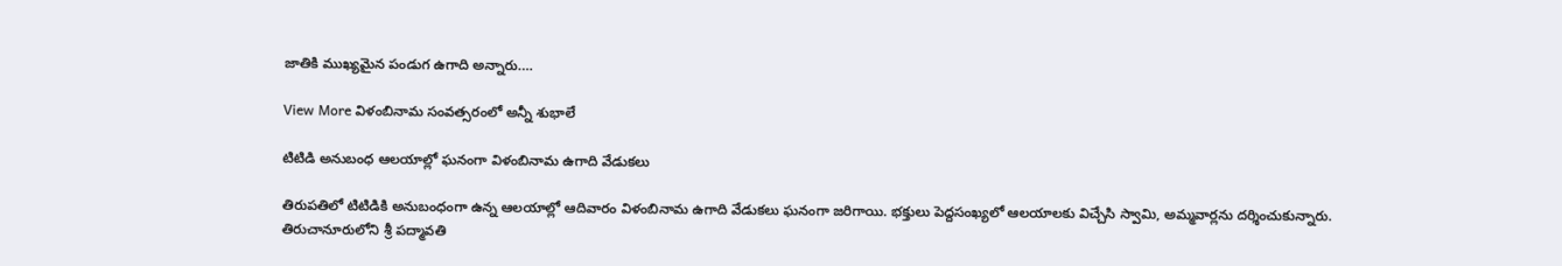జాతికి ముఖ్యమైన పండుగ ఉగాది అన్నారు.…

View More విళంబినామ సంవత్సరంలో అన్నీ శుభాలే

టిటిడి అనుబంధ ఆలయాల్లో ఘనంగా విళంబినామ ఉగాది వేడుకలు

తిరుపతిలో టిటిడికి అనుబంధంగా ఉన్న ఆలయాల్లో ఆదివారం విళంబినామ ఉగాది వేడుకలు ఘనంగా జరిగాయి. భక్తులు పెద్దసంఖ్యలో ఆలయాలకు విచ్చేసి స్వామి, అమ్మవార్లను దర్శించుకున్నారు. తిరుచానూరులోని శ్రీ పద్మావతి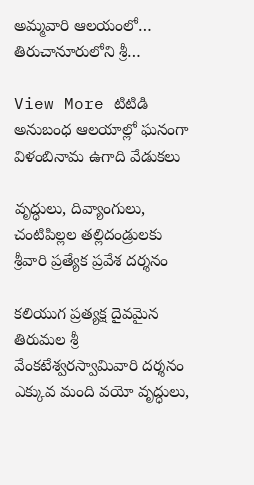అమ్మవారి ఆలయంలో… తిరుచానూరులోని శ్రీ…

View More టిటిడి అనుబంధ ఆలయాల్లో ఘనంగా విళంబినామ ఉగాది వేడుకలు

వృద్ధులు, దివ్యాంగులు, చంటిపిల్లల తల్లిదండ్రులకు శ్రీవారి ప్రత్యేక ప్రవేశ దర్శనం

కలియుగ ప్రత్యక్ష దైవమైన తిరుమల శ్రీ వేంకటేశ్వరస్వామివారి దర్శనం ఎక్కువ మంది వయో వృద్ధులు,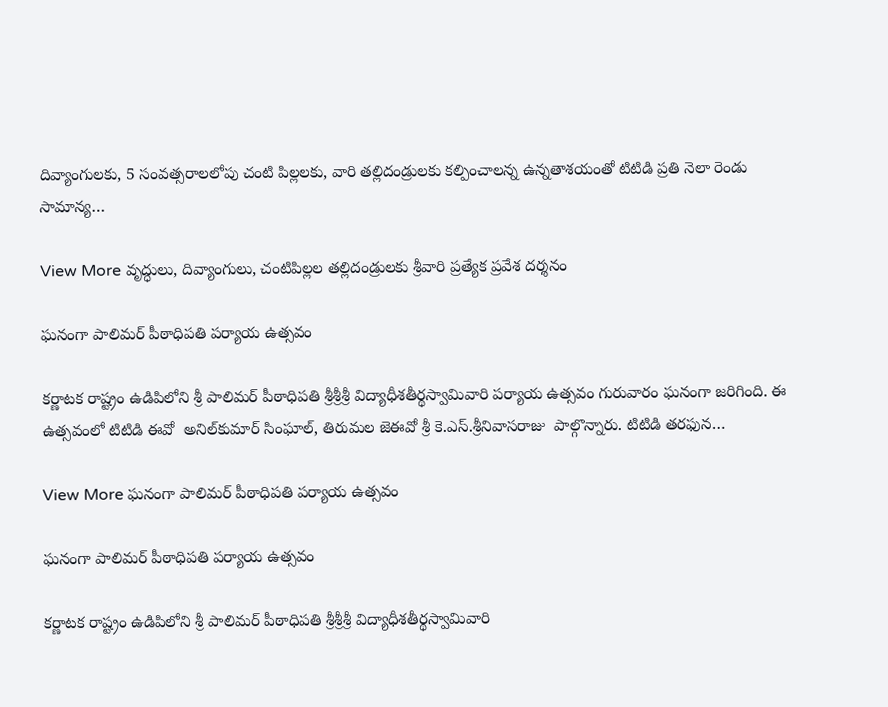దివ్యాంగులకు, 5 సంవత్సరాలలోపు చంటి పిల్లలకు, వారి తల్లిదండ్రులకు కల్పించాలన్న ఉన్నతాశయంతో టిటిడి ప్రతి నెలా రెండు సామాన్య…

View More వృద్ధులు, దివ్యాంగులు, చంటిపిల్లల తల్లిదండ్రులకు శ్రీవారి ప్రత్యేక ప్రవేశ దర్శనం

ఘనంగా పాలిమర్‌ పీఠాధిపతి పర్యాయ ఉత్సవం

కర్ణాటక రాష్ట్రం ఉడిపిలోని శ్రీ పాలిమర్‌ పీఠాధిపతి శ్రీశ్రీశ్రీ విద్యాధీశతీర్థస్వామివారి పర్యాయ ఉత్సవం గురువారం ఘనంగా జరిగింది. ఈ ఉత్సవంలో టిటిడి ఈవో  అనిల్‌కుమార్‌ సింఘాల్‌, తిరుమల జెఈవో శ్రీ కె.ఎస్‌.శ్రీనివాసరాజు  పాల్గొన్నారు. టిటిడి తరఫున…

View More ఘనంగా పాలిమర్‌ పీఠాధిపతి పర్యాయ ఉత్సవం

ఘనంగా పాలిమర్‌ పీఠాధిపతి పర్యాయ ఉత్సవం

కర్ణాటక రాష్ట్రం ఉడిపిలోని శ్రీ పాలిమర్‌ పీఠాధిపతి శ్రీశ్రీశ్రీ విద్యాధీశతీర్థస్వామివారి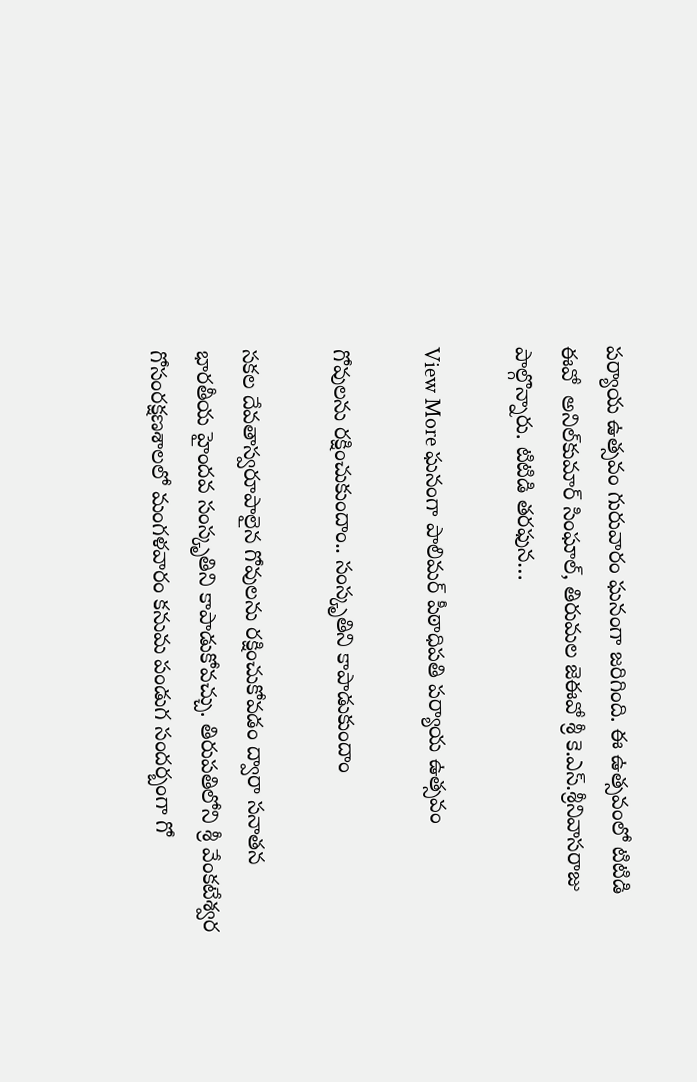పర్యాయ ఉత్సవం గురువారం ఘనంగా జరిగింది. ఈ ఉత్సవంలో టిటిడి ఈవో  అనిల్‌కుమార్‌ సింఘాల్‌, తిరుమల జెఈవో శ్రీ కె.ఎస్‌.శ్రీనివాసరాజు  పాల్గొన్నారు. టిటిడి తరఫున…

View More ఘనంగా పాలిమర్‌ పీఠాధిపతి పర్యాయ ఉత్సవం

గోవులను రక్షించుకుందాం.. సంస్కృతిని కాపాడుకుందాం

సకల దేవతాస్వరూపాలైన గోవులను రక్షించుకోవడం ద్వారా సనాతన భారతీయ హైందవ సంస్కృతిని కాపాడుకోవచ్చు. తిరుపతిలోని శ్రీ వేంకటేశ్వర గోసంరక్షణశాలలో మంగళవారం కనుమ పండుగ సందర్బంగా గో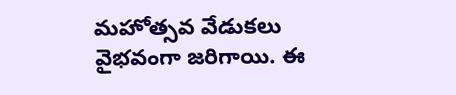మహోత్సవ వేడుకలు వైభవంగా జరిగాయి. ఈ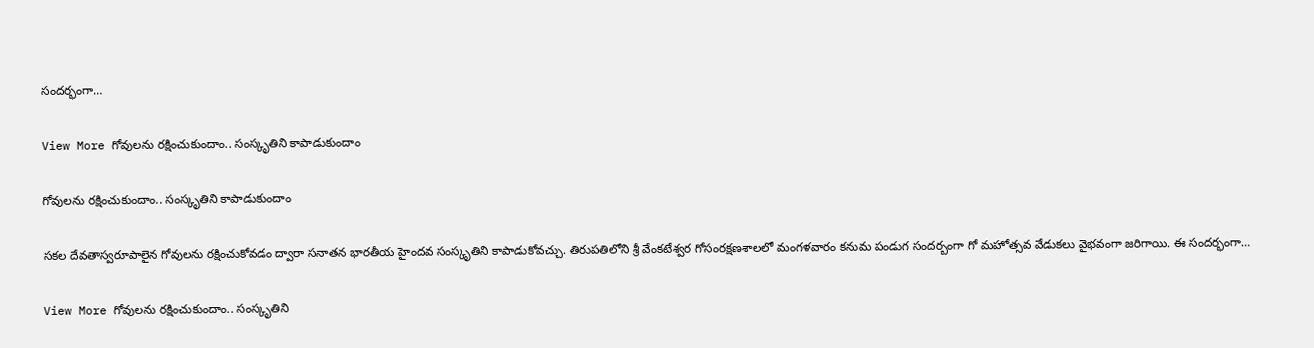సందర్భంగా…

View More గోవులను రక్షించుకుందాం.. సంస్కృతిని కాపాడుకుందాం

గోవులను రక్షించుకుందాం.. సంస్కృతిని కాపాడుకుందాం

సకల దేవతాస్వరూపాలైన గోవులను రక్షించుకోవడం ద్వారా సనాతన భారతీయ హైందవ సంస్కృతిని కాపాడుకోవచ్చు. తిరుపతిలోని శ్రీ వేంకటేశ్వర గోసంరక్షణశాలలో మంగళవారం కనుమ పండుగ సందర్బంగా గో మహోత్సవ వేడుకలు వైభవంగా జరిగాయి. ఈ సందర్భంగా…

View More గోవులను రక్షించుకుందాం.. సంస్కృతిని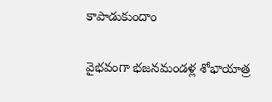కాపాడుకుందాం

వైభవంగా భజనమండళ్ల శోభాయాత్ర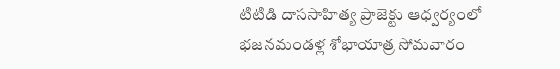టిటిడి దాససాహిత్య ప్రాజెక్టు ఆధ్వర్యంలో భజనమండళ్ల శోభాయాత్ర సోమవారం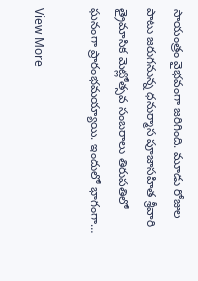సాయంత్రం వైభవంగా జరిగింది. మూడు రోజుల పాటు జరుగనున్న ధనుర్మాస పూజాసహిత శ్రీవారి త్రైమాసిక మెట్లోత్సవ సంబరాలు తిరుపతిలో ఘనంగా ప్రారంభమయ్యాయి. ఇందులో భాగంగా…

View More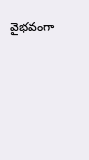వైభవంగా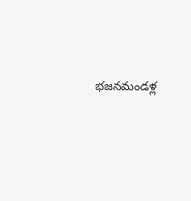భజనమండళ్ల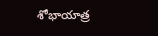శోభాయాత్ర